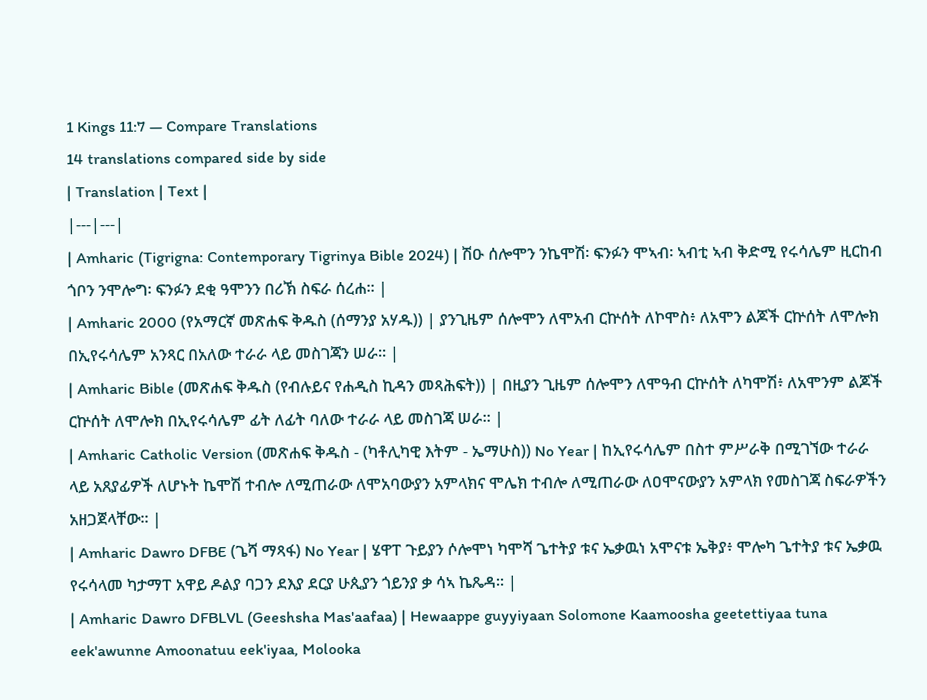1 Kings 11:7 — Compare Translations
14 translations compared side by side
| Translation | Text |
|---|---|
| Amharic (Tigrigna: Contemporary Tigrinya Bible 2024) | ሽዑ ሰሎሞን ንኬሞሽ፡ ፍንፉን ሞኣብ፡ ኣብቲ ኣብ ቅድሚ የሩሳሌም ዚርከብ ጎቦን ንሞሎግ፡ ፍንፉን ደቂ ዓሞንን በሪኽ ስፍራ ሰረሐ። |
| Amharic 2000 (የአማርኛ መጽሐፍ ቅዱስ (ሰማንያ አሃዱ)) | ያንጊዜም ሰሎሞን ለሞአብ ርኵሰት ለኮሞስ፥ ለአሞን ልጆች ርኵሰት ለሞሎክ በኢየሩሳሌም አንጻር በአለው ተራራ ላይ መስገጃን ሠራ። |
| Amharic Bible (መጽሐፍ ቅዱስ (የብሉይና የሐዲስ ኪዳን መጻሕፍት)) | በዚያን ጊዜም ሰሎሞን ለሞዓብ ርኵሰት ለካሞሽ፥ ለአሞንም ልጆች ርኵሰት ለሞሎክ በኢየሩሳሌም ፊት ለፊት ባለው ተራራ ላይ መስገጃ ሠራ። |
| Amharic Catholic Version (መጽሐፍ ቅዱስ - (ካቶሊካዊ እትም - ኤማሁስ)) No Year | ከኢየሩሳሌም በስተ ምሥራቅ በሚገኘው ተራራ ላይ አጸያፊዎች ለሆኑት ኬሞሽ ተብሎ ለሚጠራው ለሞአባውያን አምላክና ሞሌክ ተብሎ ለሚጠራው ለዐሞናውያን አምላክ የመስገጃ ስፍራዎችን አዘጋጀላቸው። |
| Amharic Dawro DFBE (ጌሻ ማጻፋ) No Year | ሄዋፐ ጉይያን ሶሎሞነ ካሞሻ ጌተትያ ቱና ኤቃዉነ አሞናቱ ኤቅያ፥ ሞሎካ ጌተትያ ቱና ኤቃዉ የሩሳላመ ካታማፐ አዋይ ዶልያ ባጋን ደእያ ደርያ ሁጲያን ጎይንያ ቃ ሳኣ ኬጼዳ። |
| Amharic Dawro DFBLVL (Geeshsha Mas'aafaa) | Hewaappe guyyiyaan Solomone Kaamoosha geetettiyaa tuna eek'awunne Amoonatuu eek'iyaa, Molooka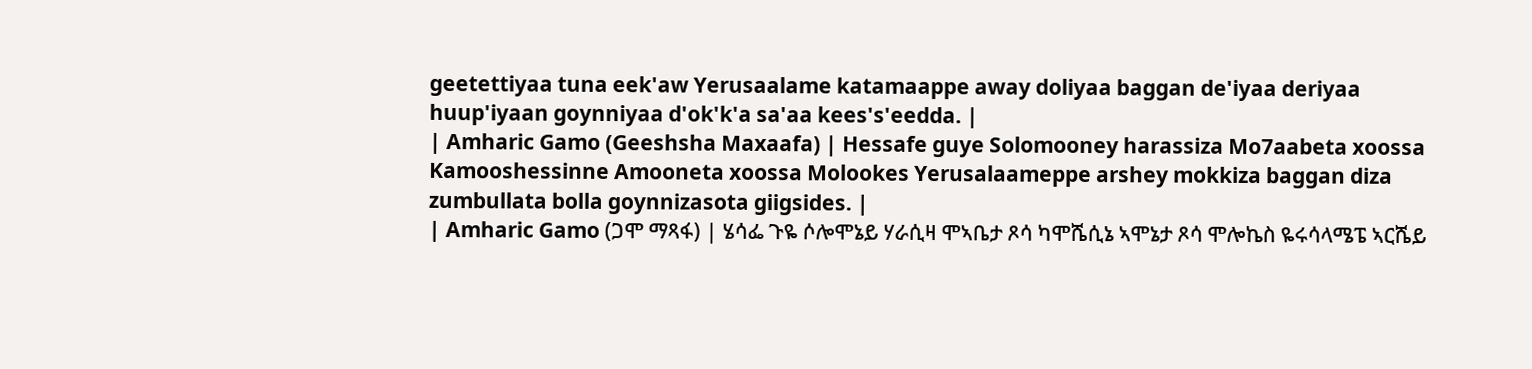geetettiyaa tuna eek'aw Yerusaalame katamaappe away doliyaa baggan de'iyaa deriyaa huup'iyaan goynniyaa d'ok'k'a sa'aa kees's'eedda. |
| Amharic Gamo (Geeshsha Maxaafa) | Hessafe guye Solomooney harassiza Mo7aabeta xoossa Kamooshessinne Amooneta xoossa Molookes Yerusalaameppe arshey mokkiza baggan diza zumbullata bolla goynnizasota giigsides. |
| Amharic Gamo (ጋሞ ማጻፋ) | ሄሳፌ ጉዬ ሶሎሞኔይ ሃራሲዛ ሞኣቤታ ጾሳ ካሞሼሲኔ ኣሞኔታ ጾሳ ሞሎኬስ ዬሩሳላሜፔ ኣርሼይ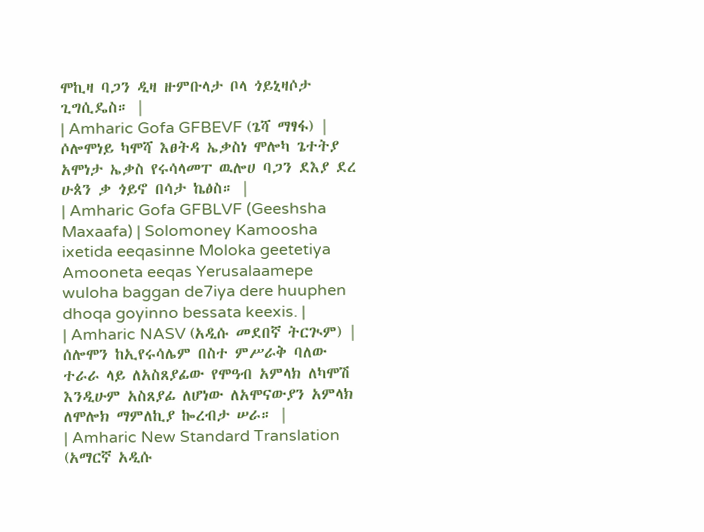ሞኪዛ ባጋን ዲዛ ዙምቡላታ ቦላ ጎይኒዛሶታ ጊግሲዴስ። |
| Amharic Gofa GFBEVF (ጌሻ ማፃፋ) | ሶሎሞነይ ካሞሻ እፀትዳ ኤቃስነ ሞሎካ ጌተትያ አሞነታ ኤቃስ የሩሳላመፐ ዉሎሀ ባጋን ደእያ ደረ ሁጰን ቃ ጎይኖ በሳታ ኬፅስ። |
| Amharic Gofa GFBLVF (Geeshsha Maxaafa) | Solomoney Kamoosha ixetida eeqasinne Moloka geetetiya Amooneta eeqas Yerusalaamepe wuloha baggan de7iya dere huuphen dhoqa goyinno bessata keexis. |
| Amharic NASV (አዲሱ መደበኛ ትርጒም) | ሰሎሞን ከኢየሩሳሌም በስተ ምሥራቅ ባለው ተራራ ላይ ለአስጸያፊው የሞዓብ አምላክ ለካሞሽ እንዲሁም አስጸያፊ ለሆነው ለአሞናውያን አምላክ ለሞሎክ ማምለኪያ ኰረብታ ሠራ። |
| Amharic New Standard Translation (አማርኛ አዲሱ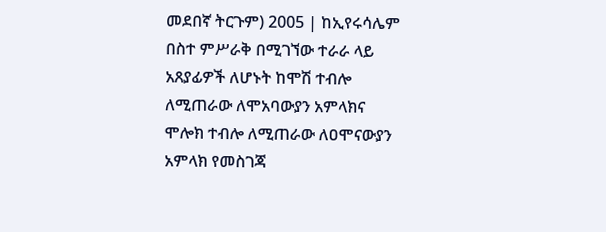መደበኛ ትርጉም) 2005 | ከኢየሩሳሌም በስተ ምሥራቅ በሚገኘው ተራራ ላይ አጸያፊዎች ለሆኑት ከሞሽ ተብሎ ለሚጠራው ለሞአባውያን አምላክና ሞሎክ ተብሎ ለሚጠራው ለዐሞናውያን አምላክ የመስገጃ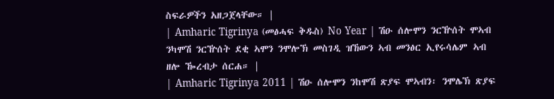ስፍራዎችን አዘጋጀላቸው። |
| Amharic Tigrinya (መፅሓፍ ቅዱስ) No Year | ሽዑ ሰሎሞን ንርዅሰት ሞኣብ ንካሞሽ ንርዅሰት ደቂ ኣሞን ንሞሎኽ መስገዲ ዝኸውን ኣብ መንፅር ኢየሩሳሌም ኣብ ዘሎ ዀረብታ ሰርሐ። |
| Amharic Tigrinya 2011 | ሽዑ ሰሎሞን ንከሞሽ ጽያፍ ሞኣብን፡ ንሞሌኽ ጽያፍ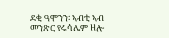ደቂ ዓሞንን፡ ኣብቲ ኣብ መንጽር የሩሳሌም ዘሎ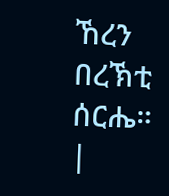ኸረን በረኽቲ ሰርሔ። |